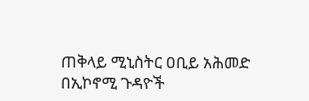ጠቅላይ ሚኒስትር ዐቢይ አሕመድ በኢኮኖሚ ጉዳዮች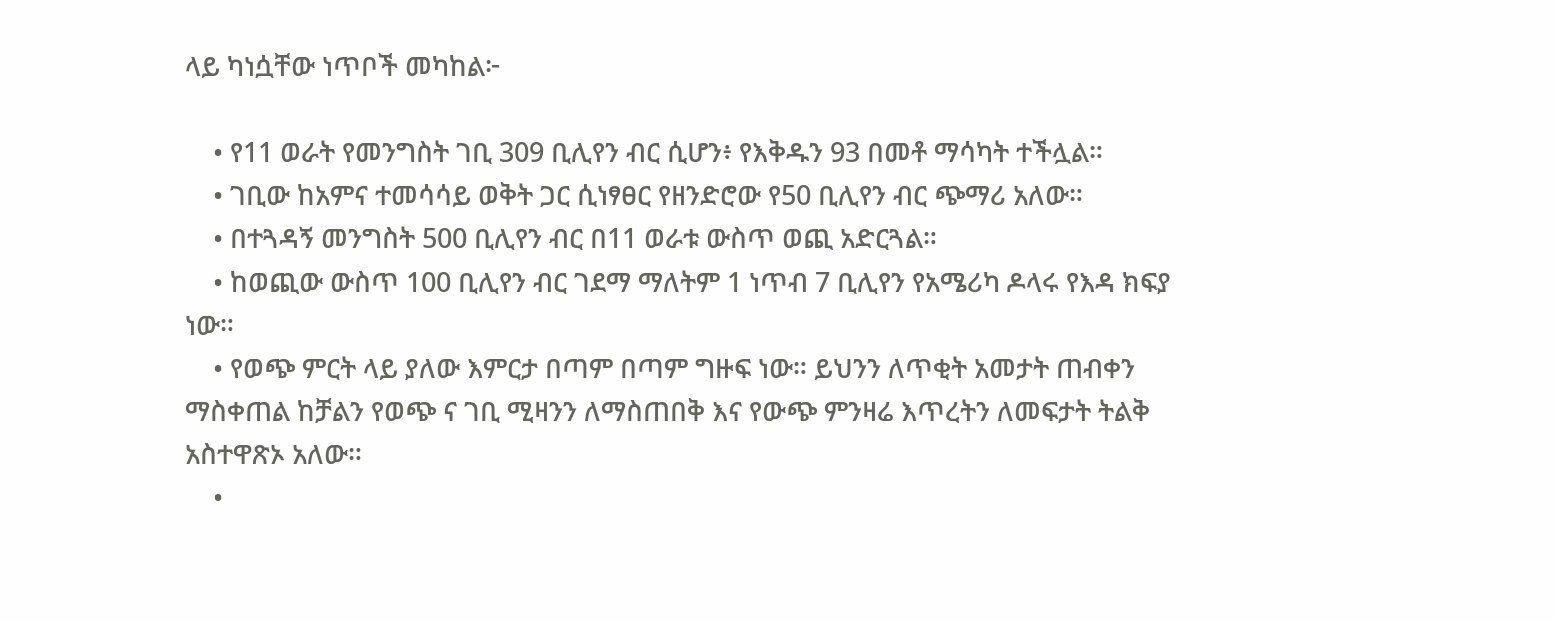ላይ ካነሷቸው ነጥቦች መካከል፦

    • የ11 ወራት የመንግስት ገቢ 309 ቢሊየን ብር ሲሆን፥ የእቅዱን 93 በመቶ ማሳካት ተችሏል።
    • ገቢው ከአምና ተመሳሳይ ወቅት ጋር ሲነፃፀር የዘንድሮው የ50 ቢሊየን ብር ጭማሪ አለው።
    • በተጓዳኝ መንግስት 500 ቢሊየን ብር በ11 ወራቱ ውስጥ ወጪ አድርጓል።
    • ከወጪው ውስጥ 100 ቢሊየን ብር ገደማ ማለትም 1 ነጥብ 7 ቢሊየን የአሜሪካ ዶላሩ የእዳ ክፍያ ነው።
    • የወጭ ምርት ላይ ያለው እምርታ በጣም በጣም ግዙፍ ነው። ይህንን ለጥቂት አመታት ጠብቀን ማስቀጠል ከቻልን የወጭ ና ገቢ ሚዛንን ለማስጠበቅ እና የውጭ ምንዛሬ እጥረትን ለመፍታት ትልቅ አስተዋጽኦ አለው።
    •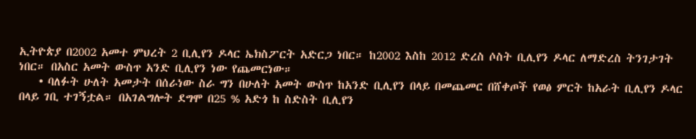ኢትዮጵያ በ2002 አመተ ምህረት 2 ቢሊየን ዶላር ኤክስፖርት አድርጋ ነበር። ከ2002 እስከ 2012 ድረስ ሶስት ቢሊየን ዶላር ለማድረስ ትንገታገት ነበር። በአስር አመት ውስጥ አንድ ቢሊየን ነው የጨመርነው።
    • ባለፉት ሁለት አመታት በሰራነው ስራ ግን በሁለት አመት ውስጥ ከአንድ ቢሊየን በላይ በመጨመር በሸቀጦች የወፅ ምርት ከአራት ቢሊየን ዶላር በላይ ገቢ ተገኝቷል። በአገልግሎት ደግሞ በ25 % አድጎ ከ ስድስት ቢሊየን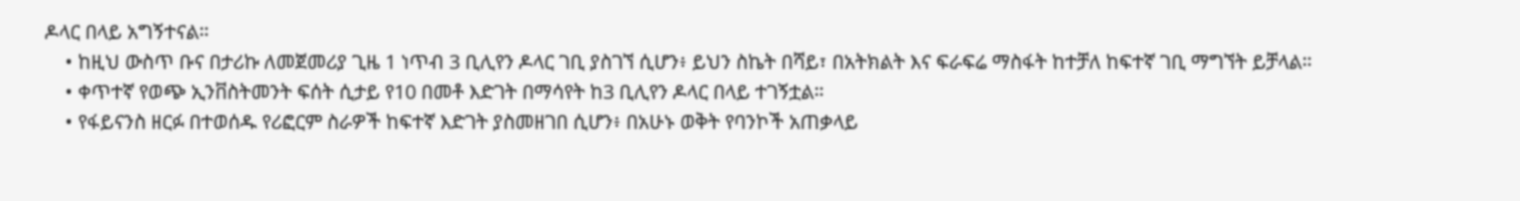ዶላር በላይ አግኝተናል።
    • ከዚህ ውስጥ ቡና በታሪኩ ለመጀመሪያ ጊዜ 1 ነጥብ 3 ቢሊየን ዶላር ገቢ ያስገኘ ሲሆን፥ ይህን ስኬት በሻይ፣ በአትክልት እና ፍራፍሬ ማስፋት ከተቻለ ከፍተኛ ገቢ ማግኘት ይቻላል።
    • ቀጥተኛ የወጭ ኢንቨስትመንት ፍሰት ሲታይ የ10 በመቶ እድገት በማሳየት ከ3 ቢሊየን ዶላር በላይ ተገኝቷል።
    • የፋይናንስ ዘርፉ በተወሰዱ የሪፎርም ስራዎች ከፍተኛ እድገት ያስመዘገበ ሲሆን፥ በአሁኑ ወቅት የባንኮች አጠቃላይ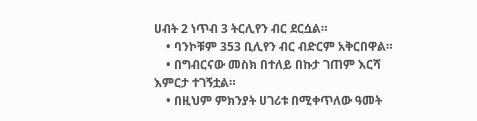ሀብት 2 ነጥብ 3 ትርሊየን ብር ደርሷል።
    • ባንኮቹም 353 ቢሊየን ብር ብድርም አቅርበዋል።
    • በግብርናው መስክ በተለይ በኩታ ገጠም እርሻ እምርታ ተገኝቷል።
    • በዚህም ምክንያት ሀገሪቱ በሚቀጥለው ዓመት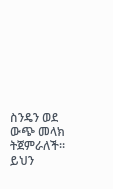ስንዴን ወደ ውጭ መላክ ትጀምራለች። ይህን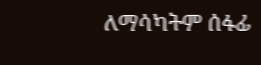ለማሳካትም ሰፋፊ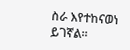ስራ እየተከናወነ ይገኛል።